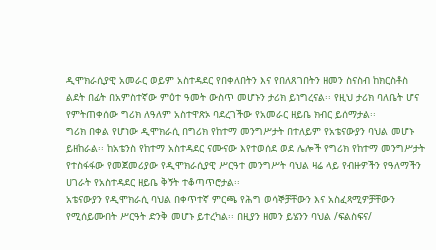ዲሞክራሲያዊ አመራር ወይም አስተዳደር የበቀለበትን እና የበለጸገበትን ዘመን ስናስብ ከክርስቶስ ልደት በፊት በአምስተኛው ምዕተ ዓመት ውስጥ መሆኑን ታሪክ ይነግረናል፡፡ የዚህ ታሪክ ባለቤት ሆና የምትጠቀሰው ግሪክ ለዓለም አስተዋጽኦ ባደረገችው የአመራር ዘይቤ ክብር ይሰማታል፡፡
ግሪክ በቀል የሆነው ዲሞክራሲ በግሪክ የከተማ መንግሥታት በተለይም የአቴናውያን ባህል መሆኑ ይዘከራል፡፡ ከአቴንስ የከተማ አስተዳደር ናሙናው እየተወሰደ ወደ ሌሎች የግሪክ የከተማ መንግሥታት የተስፋፋው የመጀመሪያው የዲሞክራሲያዊ ሥርዓተ መንግሥት ባህል ዛሬ ላይ የብዙዎችን የዓለማችን ሀገራት የአስተዳደር ዘይቤ ቅኝት ተቆጣጥሮታል፡፡
አቴናውያን የዲሞክራሲ ባህል በቀጥተኛ ምርጫ የሕግ ወሳኞቻቸውን እና አስፈጻሚዎቻቸውን የሚሰይሙበት ሥርዓት ድንቅ መሆኑ ይተረካል፡፡ በዚያን ዘመን ይሄንን ባህል /ፍልስፍና/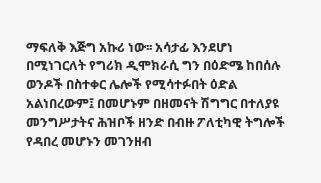ማፍለቅ እጅግ አኩሪ ነው፡፡ አሳታፊ እንደሆነ በሚነገርለት የግሪክ ዲሞክራሲ ግን በዕድሜ ከበሰሉ ወንዶች በስተቀር ሌሎች የሚሳተፉበት ዕድል አልነበረውም፤ በመሆኑም በዘመናት ሽግግር በተለያዩ መንግሥታትና ሕዝቦች ዘንድ በብዙ ፖለቲካዊ ትግሎች የዳበረ መሆኑን መገንዘብ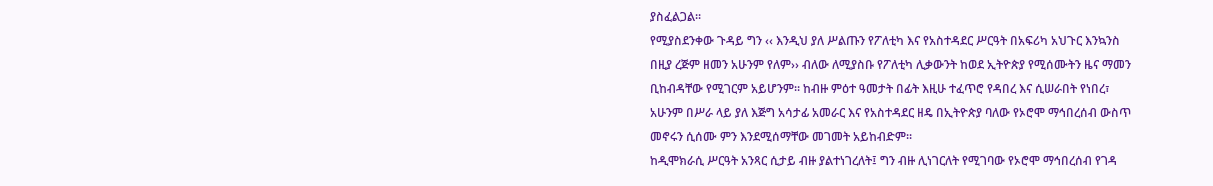ያስፈልጋል፡፡
የሚያስደንቀው ጉዳይ ግን ‹‹ እንዲህ ያለ ሥልጡን የፖለቲካ እና የአስተዳደር ሥርዓት በአፍሪካ አህጉር እንኳንስ በዚያ ረጅም ዘመን አሁንም የለም›› ብለው ለሚያስቡ የፖለቲካ ሊቃውንት ከወደ ኢትዮጵያ የሚሰሙትን ዜና ማመን ቢከብዳቸው የሚገርም አይሆንም፡፡ ከብዙ ምዕተ ዓመታት በፊት እዚሁ ተፈጥሮ የዳበረ እና ሲሠራበት የነበረ፣ አሁንም በሥራ ላይ ያለ እጅግ አሳታፊ አመራር እና የአስተዳደር ዘዴ በኢትዮጵያ ባለው የኦሮሞ ማኅበረሰብ ውስጥ መኖሩን ሲሰሙ ምን እንደሚሰማቸው መገመት አይከብድም፡፡
ከዲሞክራሲ ሥርዓት አንጻር ሲታይ ብዙ ያልተነገረለት፤ ግን ብዙ ሊነገርለት የሚገባው የኦሮሞ ማኅበረሰብ የገዳ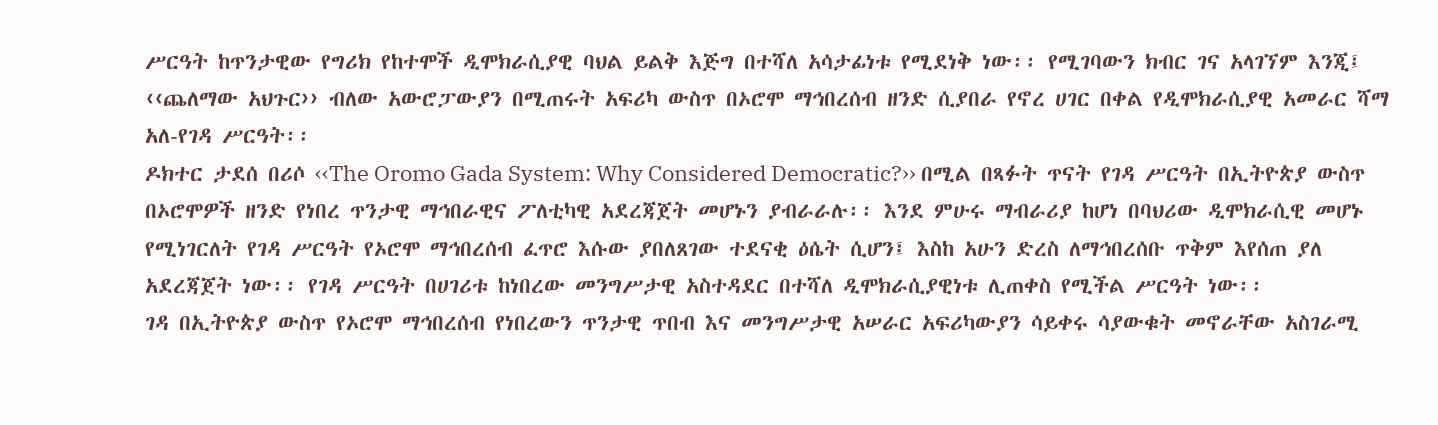ሥርዓት ከጥንታዊው የግሪክ የከተሞች ዲሞክራሲያዊ ባህል ይልቅ እጅግ በተሻለ አሳታፊነቱ የሚደነቅ ነው፡፡ የሚገባውን ክብር ገና አላገኘም እንጂ፤ ‹‹ጨለማው አህጉር›› ብለው አውሮፓውያን በሚጠሩት አፍሪካ ውስጥ በኦሮሞ ማኅበረሰብ ዘንድ ሲያበራ የኖረ ሀገር በቀል የዲሞክራሲያዊ አመራር ሻማ አለ-የገዳ ሥርዓት፡፡
ዶክተር ታደሰ በሪሶ ‹‹The Oromo Gada System: Why Considered Democratic?›› በሚል በጻፉት ጥናት የገዳ ሥርዓት በኢትዮጵያ ውስጥ በኦሮሞዎች ዘንድ የነበረ ጥንታዊ ማኅበራዊና ፖለቲካዊ አደረጃጀት መሆኑን ያብራራሉ፡፡ እንደ ምሁሩ ማብራሪያ ከሆነ በባህሪው ዲሞክራሲዊ መሆኑ የሚነገርለት የገዳ ሥርዓት የኦሮሞ ማኅበረሰብ ፈጥሮ እሱው ያበለጸገው ተደናቂ ዕሴት ሲሆን፤ እስከ አሁን ድረስ ለማኅበረሰቡ ጥቅም እየሰጠ ያለ አደረጃጀት ነው፡፡ የገዳ ሥርዓት በሀገሪቱ ከነበረው መንግሥታዊ አስተዳደር በተሻለ ዲሞክራሲያዊነቱ ሊጠቀስ የሚችል ሥርዓት ነው፡፡
ገዳ በኢትዮጵያ ውስጥ የኦሮሞ ማኅበረሰብ የነበረውን ጥንታዊ ጥበብ እና መንግሥታዊ አሠራር አፍሪካውያን ሳይቀሩ ሳያውቁት መኖራቸው አስገራሚ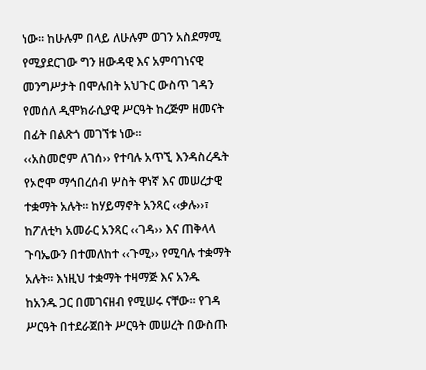ነው፡፡ ከሁሉም በላይ ለሁሉም ወገን አስደማሚ የሚያደርገው ግን ዘውዳዊ እና አምባገነናዊ መንግሥታት በሞሉበት አህጉር ውስጥ ገዳን የመሰለ ዲሞክራሲያዊ ሥርዓት ከረጅም ዘመናት በፊት በልጽጎ መገኘቱ ነው፡፡
‹‹አስመሮም ለገሰ›› የተባሉ አጥኚ እንዳስረዱት የኦሮሞ ማኅበረሰብ ሦስት ዋነኛ እና መሠረታዊ ተቋማት አሉት፡፡ ከሃይማኖት አንጻር ‹‹ቃሉ››፣ ከፖለቲካ አመራር አንጻር ‹‹ገዳ›› እና ጠቅላላ ጉባኤውን በተመለከተ ‹‹ጉሚ›› የሚባሉ ተቋማት አሉት፡፡ እነዚህ ተቋማት ተዛማጅ እና አንዱ ከአንዱ ጋር በመገናዘብ የሚሠሩ ናቸው፡፡ የገዳ ሥርዓት በተደራጀበት ሥርዓት መሠረት በውስጡ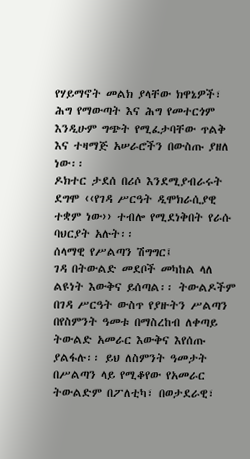የሃይማኖት መልክ ያላቸው ክዋኔዎች፣ ሕግ የማውጣት እና ሕግ የመተርጎም እንዲሁም ግጭት የሚፈታባቸው ጥልቅ እና ተዛማጅ አሠራሮችን በውስጡ ያዘለ ነው፡፡
ዶክተር ታደሰ በሪሶ እንደሚያብራሩት ደግሞ ‹‹የገዳ ሥርዓት ዲሞክራሲያዊ ተቋም ነው›› ተብሎ የሚደነቅበት የራሱ ባህርያት አሉት፡፡
ሰላማዊ የሥልጣን ሽግግር፤
ገዳ በትውልድ መደቦች መካከል ላለ ልዩነት እውቅና ይሰጣል፡፡ ትውልዶችም በገዳ ሥርዓት ውስጥ የያዙትን ሥልጣን በየስምንት ዓመቱ በማስረከብ ለቀጣይ ትውልድ አመራር እውቅና እየሰጡ ያልፋሉ፡፡ ይህ ለስምንት ዓመታት በሥልጣን ላይ የሚቆየው የአመራር ትውልድም በፖለቲካ፣ በወታደራዊ፣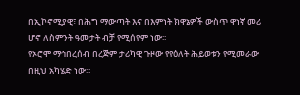በኢኮኖሚያዊ፣ በሕግ ማውጣት እና በእምነት ክዋኔዎች ውስጥ ዋነኛ መሪ ሆኖ ለስምንት ዓመታት ብቻ የሚሰየም ነው፡፡
የኦሮሞ ማኅበረሰብ በረጅም ታሪካዊ ጉዞው የየዕለት ሕይወቱን የሚመራው በዚህ አካሄድ ነው፡፡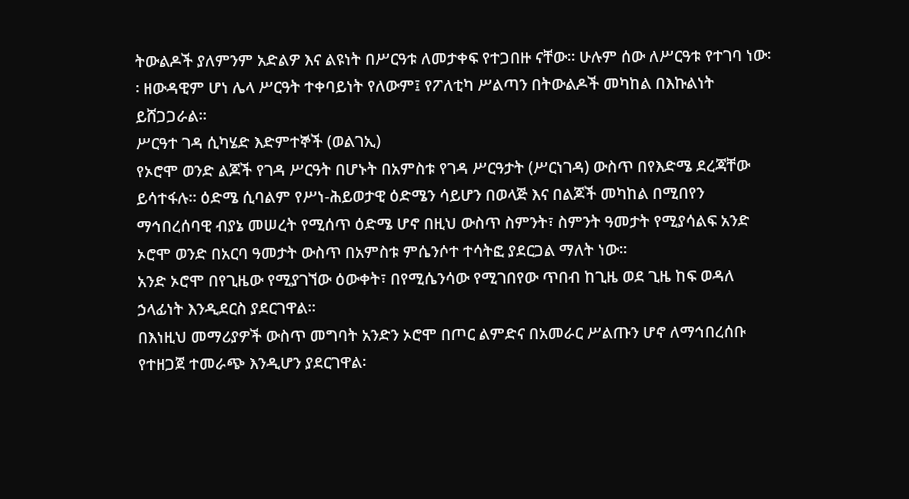ትውልዶች ያለምንም አድልዎ እና ልዩነት በሥርዓቱ ለመታቀፍ የተጋበዙ ናቸው፡፡ ሁሉም ሰው ለሥርዓቱ የተገባ ነው፡፡ ዘውዳዊም ሆነ ሌላ ሥርዓት ተቀባይነት የለውም፤ የፖለቲካ ሥልጣን በትውልዶች መካከል በእኩልነት ይሸጋጋራል፡፡
ሥርዓተ ገዳ ሲካሄድ እድምተኞች (ወልገኢ)
የኦሮሞ ወንድ ልጆች የገዳ ሥርዓት በሆኑት በአምስቱ የገዳ ሥርዓታት (ሥርነገዳ) ውስጥ በየእድሜ ደረጃቸው ይሳተፋሉ፡፡ ዕድሜ ሲባልም የሥነ-ሕይወታዊ ዕድሜን ሳይሆን በወላጅ እና በልጆች መካከል በሚበየን ማኅበረሰባዊ ብያኔ መሠረት የሚሰጥ ዕድሜ ሆኖ በዚህ ውስጥ ስምንት፣ ስምንት ዓመታት የሚያሳልፍ አንድ ኦሮሞ ወንድ በአርባ ዓመታት ውስጥ በአምስቱ ምሴንሶተ ተሳትፎ ያደርጋል ማለት ነው፡፡
አንድ ኦሮሞ በየጊዜው የሚያገኘው ዕውቀት፣ በየሚሴንሳው የሚገበየው ጥበብ ከጊዜ ወደ ጊዜ ከፍ ወዳለ ኃላፊነት እንዲደርስ ያደርገዋል፡፡
በእነዚህ መማሪያዎች ውስጥ መግባት አንድን ኦሮሞ በጦር ልምድና በአመራር ሥልጡን ሆኖ ለማኅበረሰቡ የተዘጋጀ ተመራጭ እንዲሆን ያደርገዋል፡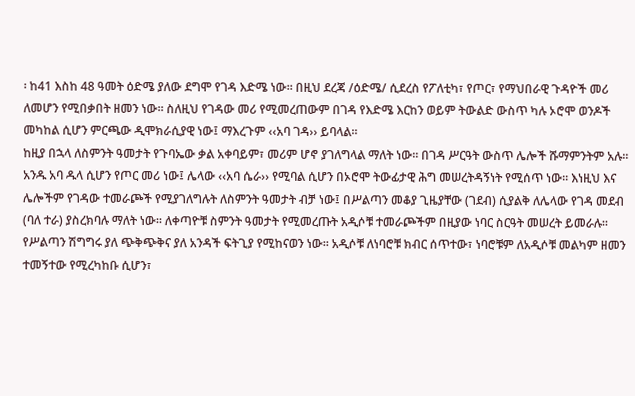፡ ከ41 እስከ 48 ዓመት ዕድሜ ያለው ደግሞ የገዳ እድሜ ነው፡፡ በዚህ ደረጃ /ዕድሜ/ ሲደረስ የፖለቲካ፣ የጦር፣ የማህበራዊ ጉዳዮች መሪ ለመሆን የሚበቃበት ዘመን ነው፡፡ ስለዚህ የገዳው መሪ የሚመረጠውም በገዳ የእድሜ እርከን ወይም ትውልድ ውስጥ ካሉ ኦሮሞ ወንዶች መካከል ሲሆን ምርጫው ዲሞክራሲያዊ ነው፤ ማእረጉም ‹‹አባ ገዳ›› ይባላል፡፡
ከዚያ በኋላ ለስምንት ዓመታት የጉባኤው ቃል አቀባይም፣ መሪም ሆኖ ያገለግላል ማለት ነው፡፡ በገዳ ሥርዓት ውስጥ ሌሎች ሹማምንትም አሉ፡፡ አንዱ አባ ዱላ ሲሆን የጦር መሪ ነው፤ ሌላው ‹‹አባ ሴራ›› የሚባል ሲሆን በኦሮሞ ትውፊታዊ ሕግ መሠረትዳኝነት የሚሰጥ ነው፡፡ እነዚህ እና ሌሎችም የገዳው ተመራጮች የሚያገለግሉት ለስምንት ዓመታት ብቻ ነው፤ በሥልጣን መቆያ ጊዜያቸው (ገደብ) ሲያልቅ ለሌላው የገዳ መደብ (ባለ ተራ) ያስረክባሉ ማለት ነው፡፡ ለቀጣዮቹ ስምንት ዓመታት የሚመረጡት አዲሶቹ ተመራጮችም በዚያው ነባር ስርዓት መሠረት ይመራሉ፡፡
የሥልጣን ሽግግሩ ያለ ጭቅጭቅና ያለ አንዳች ፍትጊያ የሚከናወን ነው፡፡ አዲሶቹ ለነባሮቹ ክብር ሰጥተው፣ ነባሮቹም ለአዲሶቹ መልካም ዘመን ተመኝተው የሚረካከቡ ሲሆን፣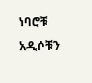ነባሮቹ አዲሶቹን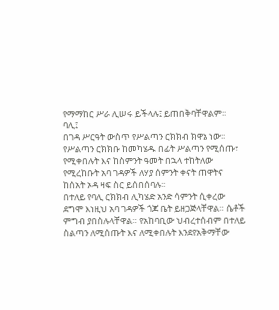የማማከር ሥራ ሊሠሩ ይችላሉ፤ ይጠበቅባቸዋልም፡፡
ባሊ፤
በገዳ ሥርዓት ውስጥ የሥልጣን ርክክብ ክዋኔ ነው፡፡ የሥልጣን ርክክቡ ከመካሄዱ በፊት ሥልጣን የሚሰጡ፣ የሚቀበሉት እና ከስምንት ዓመት በኋላ ተከትለው የሚረከቡት አባ ገዳዎች ለሃያ ሰምንት ቀናት ጠዋትና ከሰአት ኦዳ ዛፍ ስር ይሰበሰባሉ፡፡
በተለይ የባሊ ርክክብ ሊካሄድ አንድ ሳምንት ሲቀረው ደግሞ እነዚህ አባ ገዳዎች ጎጆ ቤት ይዘጋጅላቸዋል። ሴቶች ምግብ ያበስሉላቸዋል። የአከባቢው ህብረተሰብም በተለይ ስልጣን ለሚሰጡት እና ለሚቀበሉት እንደየአቅማቸው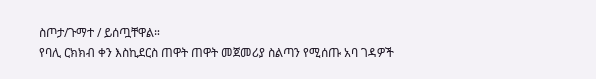ስጦታ/ጉማተ / ይሰጧቸዋል።
የባሊ ርክክብ ቀን እስኪደርስ ጠዋት ጠዋት መጀመሪያ ስልጣን የሚሰጡ አባ ገዳዎች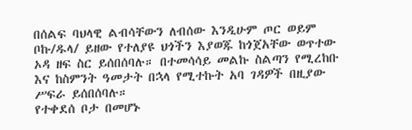በሰልፍ ባህላዊ ልብሳቸውን ለብሰው እንዲሁም ጦር ወይም ቦኩ/ዱላ/ ይዘው የተለያዩ ህጎችን እያወጁ ከጎጀአቸው ወጥተው ኦዳ ዘፍ ስር ይሰበሰባሉ። በተመሳሳይ መልኩ ስልጣን የሚረከቡ እና ከስምንት ዓመታት በኋላ የሚተኩት አባ ገዳዎች በዚያው ሥፍራ ይሰበሰባሉ።
የተቀደሰ ቦታ በመሆኑ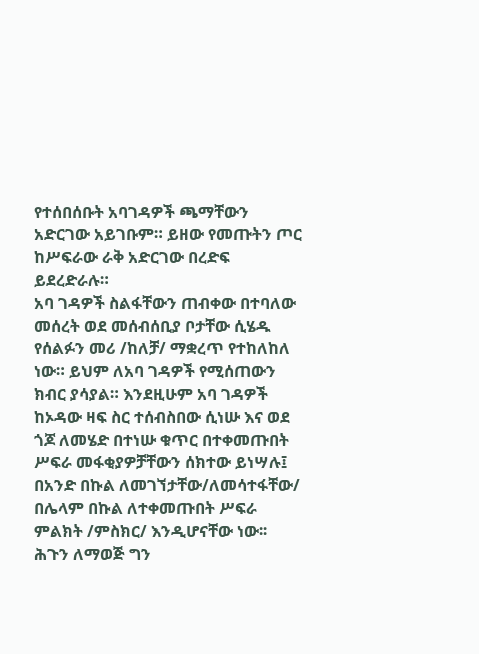የተሰበሰቡት አባገዳዎች ጫማቸውን አድርገው አይገቡም። ይዘው የመጡትን ጦር ከሥፍራው ራቅ አድርገው በረድፍ ይደረድራሉ።
አባ ገዳዎች ስልፋቸውን ጠብቀው በተባለው መሰረት ወደ መሰብሰቢያ ቦታቸው ሲሄዱ የሰልፉን መሪ /ከለቻ/ ማቋረጥ የተከለከለ ነው። ይህም ለአባ ገዳዎች የሚሰጠውን ክብር ያሳያል። እንደዚሁም አባ ገዳዎች ከኦዳው ዛፍ ስር ተሰብስበው ሲነሡ እና ወደ ጎጆ ለመሄድ በተነሡ ቁጥር በተቀመጡበት ሥፍራ መፋቂያዎቻቸውን ሰክተው ይነሣሉ፤ በአንድ በኩል ለመገኘታቸው/ለመሳተፋቸው/ በሌላም በኩል ለተቀመጡበት ሥፍራ ምልክት /ምስክር/ እንዲሆናቸው ነው፡፡
ሕጉን ለማወጅ ግን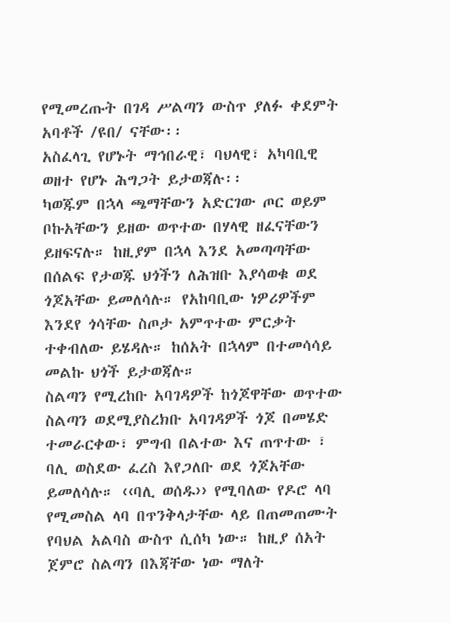የሚመረጡት በገዳ ሥልጣን ውስጥ ያለፉ ቀደምት አባቶች /ዩበ/ ናቸው፡፡
አስፈላጊ የሆኑት ማኅበራዊ፣ ባህላዊ፣ አካባቢዊ ወዘተ የሆኑ ሕግጋት ይታወጃሉ፡፡
ካወጁም በኋላ ጫማቸውን አድርገው ጦር ወይም ቦኩአቸውን ይዘው ወጥተው በሃላዊ ዘፈናቸውን ይዘፍናሉ። ከዚያም በኋላ እንደ አመጣጣቸው በሰልፍ የታወጁ ህጎችን ለሕዝቡ እያሳወቁ ወደ ጎጆአቸው ይመለሳሉ። የአከባቢው ነዎሪዎችም እንደየ ጎሳቸው ስጦታ አምጥተው ምርቃት ተቀብለው ይሄዳሉ። ከሰአት በኋላም በተመሳሳይ መልኩ ህጎች ይታወጃሉ።
ስልጣን የሚረከቡ አባገዳዎች ከጎጆዋቸው ወጥተው ስልጣን ወደሚያስረክቡ አባገዳዎች ጎጆ በመሄድ ተመራርቀው፣ ምግብ በልተው እና ጠጥተው ፣ ባሊ ወስደው ፈረስ እየጋለቡ ወደ ጎጆአቸው ይመለሳሉ። ‹‹ባሊ ወሰዱ›› የሚባለው የዶሮ ላባ የሚመስል ላባ በጥንቅላታቸው ላይ በጠመጠሙት የባህል አልባስ ውስጥ ሲሰካ ነው። ከዚያ ሰአት ጀምሮ ስልጣን በእጃቸው ነው ማለት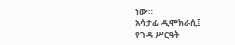ነው።
አሳታፊ ዲሞክራሲ፤
የገዳ ሥርዓት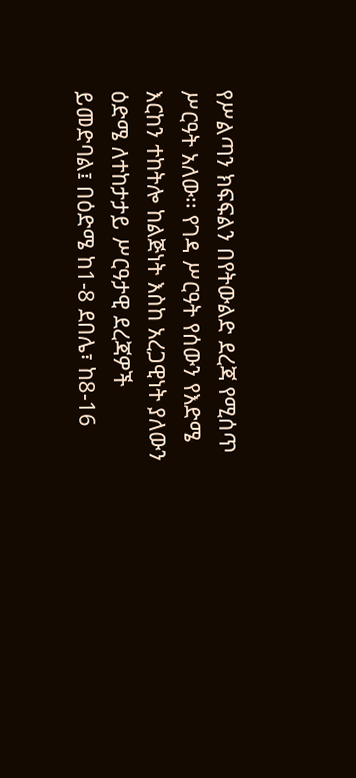የሥልጣን ክፍፍልን በየትውልድ ደረጃ የሚሰጥ ሥርዓት አለው፡፡ የገዳ ሥርዓት የሰውን የእድሜ እርከን ተከትሎ ከልጅነት እስከ አረጋዊነት ያለውን ዕድሜ ለተከታታይ ሥርዓታዊ ደረጃዎች ይመድባል፤ በዕድሜ ከ1-8 ደበሌ፣ ከ8-16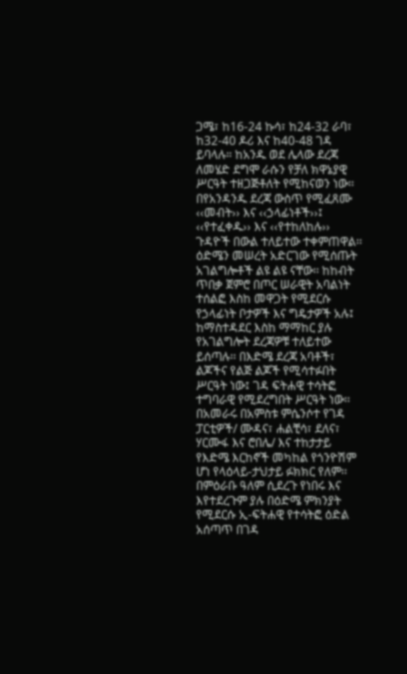ጋሜ፣ ከ16-24 ኩሳ፣ ከ24-32 ራባ፣ ከ32-40 ዶሪ እና ከ40-48 ገዳ ይባላሉ። ከአንዱ ወደ ሌላው ደረጃ ለመሄድ ደግሞ ራሱን የቻለ ክዋኔያዊ ሥርዓት ተዘጋጅቶለት የሚከናወን ነው፡፡
በየአንዳንዱ ደረጃ ውስጥ የሚፈጸሙ ‹‹መብት›› እና ‹‹ኃላፊነቶች››፤ ‹‹የተፈቀዱ›› እና ‹‹የተከለከሉ›› ጉዳዮች በውል ተለይተው ተቀምጠዋል፡፡ ዕድሜን መሠረት አድርገው የሚሰጡት አገልግሎቶች ልዩ ልዩ ናቸው፡፡ ከከብት ጥበቃ ጀምሮ በጦር ሠራዊት አባልነት ተሰልፎ እስከ መዋጋት የሚደርሱ የኃላፊነት ቦታዎች እና ግዴታዎች አሉ፤ ከማስተዳደር እስከ ማማከር ያሉ የአገልግሎት ደረጃዎቹ ተለይተው ይሰጣሉ፡፡ በእድሜ ደረጃ አባቶች፣ ልጆችና የልጅ ልጆች የሚሳተፉበት ሥርዓት ነው፤ ገዳ ፍትሐዊ ተሳትፎ ተግባራዊ የሚደረግበት ሥርዓት ነው፡፡
በአመራሩ በአምስቱ ምሴንሶተ የገዳ ፓርቲዎች/ ሙዳና፣ ሐልቺሳ፣ ደለና፣ ሃርሙፋ እና ሮበሌ/ እና ተከታታይ የእድሜ እርከኖች መካከል የጎንዮሽም ሆነ የላዕላይ-ታህታይ ፉክክር የለም፡፡ በምዕራቡ ዓለም ሲደረጉ የነበሩ እና እየተደረጉም ያሉ በዕድሜ ምክንያት የሚደርሱ ኢ-ፍትሐዊ የተሳትፎ ዕድል አሰጣጥ በገዳ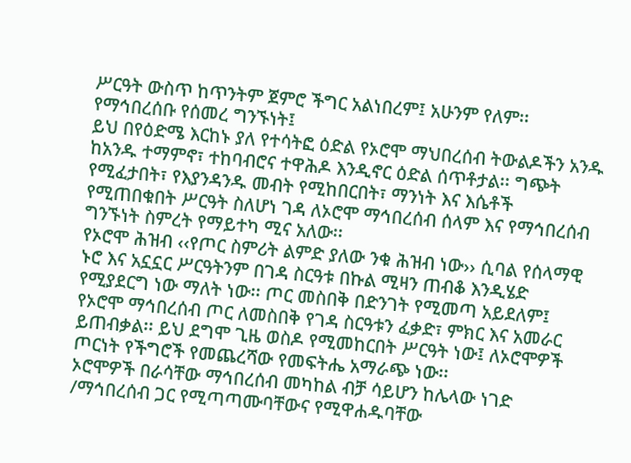ሥርዓት ውስጥ ከጥንትም ጀምሮ ችግር አልነበረም፤ አሁንም የለም፡፡
የማኅበረሰቡ የሰመረ ግንኙነት፤
ይህ በየዕድሜ እርከኑ ያለ የተሳትፎ ዕድል የኦሮሞ ማህበረሰብ ትውልዶችን አንዱ ከአንዱ ተማምኖ፣ ተከባብሮና ተዋሕዶ እንዲኖር ዕድል ሰጥቶታል፡፡ ግጭት የሚፈታበት፣ የእያንዳንዱ መብት የሚከበርበት፣ ማንነት እና እሴቶች የሚጠበቁበት ሥርዓት ስለሆነ ገዳ ለኦሮሞ ማኅበረሰብ ሰላም እና የማኅበረሰብ ግንኙነት ስምረት የማይተካ ሚና አለው፡፡
የኦሮሞ ሕዝብ ‹‹የጦር ስምሪት ልምድ ያለው ንቁ ሕዝብ ነው›› ሲባል የሰላማዊ ኑሮ እና አኗኗር ሥርዓትንም በገዳ ስርዓቱ በኩል ሚዛን ጠብቆ እንዲሄድ የሚያደርግ ነው ማለት ነው፡፡ ጦር መስበቅ በድንገት የሚመጣ አይደለም፤ የኦሮሞ ማኅበረሰብ ጦር ለመስበቅ የገዳ ስርዓቱን ፈቃድ፣ ምክር እና አመራር ይጠብቃል፡፡ ይህ ደግሞ ጊዜ ወስዶ የሚመከርበት ሥርዓት ነው፤ ለኦሮሞዎች ጦርነት የችግሮች የመጨረሻው የመፍትሔ አማራጭ ነው፡፡
ኦሮሞዎች በራሳቸው ማኅበረሰብ መካከል ብቻ ሳይሆን ከሌላው ነገድ /ማኅበረሰብ ጋር የሚጣጣሙባቸውና የሚዋሐዱባቸው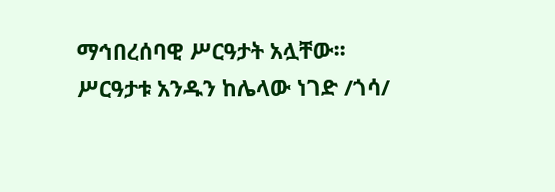ማኅበረሰባዊ ሥርዓታት አሏቸው፡፡ ሥርዓታቱ አንዱን ከሌላው ነገድ /ጎሳ/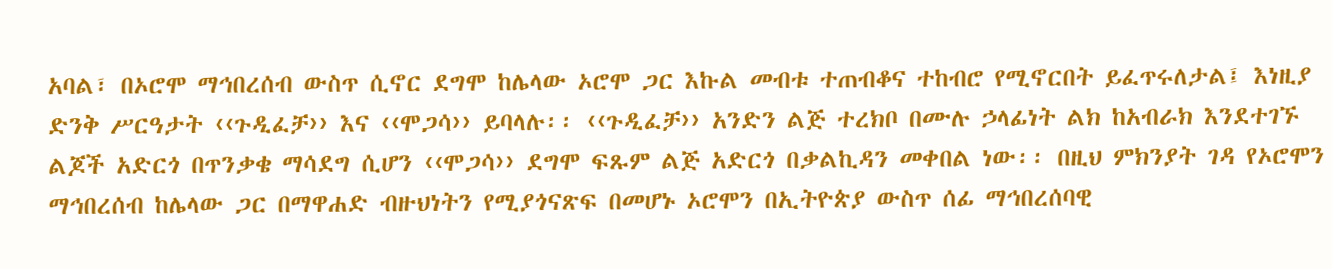አባል፣ በኦሮሞ ማኅበረሰብ ውስጥ ሲኖር ደግሞ ከሌላው ኦሮሞ ጋር እኩል መብቱ ተጠብቆና ተከብሮ የሚኖርበት ይፈጥሩለታል፤ እነዚያ ድንቅ ሥርዓታት ‹‹ጉዲፈቻ›› እና ‹‹ሞጋሳ›› ይባላሉ፡፡ ‹‹ጉዲፈቻ›› አንድን ልጅ ተረክቦ በሙሉ ኃላፊነት ልክ ከአብራክ እንደተገኙ ልጆች አድርጎ በጥንቃቄ ማሳደግ ሲሆን ‹‹ሞጋሳ›› ደግሞ ፍጹም ልጅ አድርጎ በቃልኪዳን መቀበል ነው፡፡ በዚህ ምክንያት ገዳ የኦሮሞን ማኅበረሰብ ከሌላው ጋር በማዋሐድ ብዙህነትን የሚያጎናጽፍ በመሆኑ ኦሮሞን በኢትዮጵያ ውስጥ ሰፊ ማኅበረሰባዊ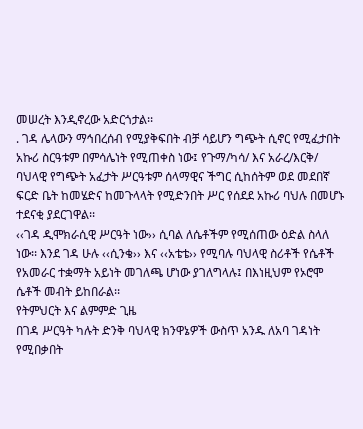መሠረት እንዲኖረው አድርጎታል፡፡
. ገዳ ሌላውን ማኅበረሰብ የሚያቅፍበት ብቻ ሳይሆን ግጭት ሲኖር የሚፈታበት አኩሪ ስርዓቱም በምሳሌነት የሚጠቀስ ነው፤ የጉማ/ካሳ/ እና አራረ/እርቅ/ ባህላዊ የግጭት አፈታት ሥርዓቱም ሰላማዊና ችግር ሲከሰትም ወደ መደበኛ ፍርድ ቤት ከመሄድና ከመጉላላት የሚድንበት ሥር የሰደደ አኩሪ ባህሉ በመሆኑ ተደናቂ ያደርገዋል፡፡
‹‹ገዳ ዲሞክራሲዊ ሥርዓት ነው›› ሲባል ለሴቶችም የሚሰጠው ዕድል ስላለ ነው፡፡ እንደ ገዳ ሁሉ ‹‹ሲንቄ›› እና ‹‹አቴቴ›› የሚባሉ ባህላዊ ስሪቶች የሴቶች የአመራር ተቋማት አይነት መገለጫ ሆነው ያገለግላሉ፤ በእነዚህም የኦሮሞ ሴቶች መብት ይከበራል፡፡
የትምህርት እና ልምምድ ጊዜ
በገዳ ሥርዓት ካሉት ድንቅ ባህላዊ ክንዋኔዎች ውስጥ አንዱ ለአባ ገዳነት የሚበቃበት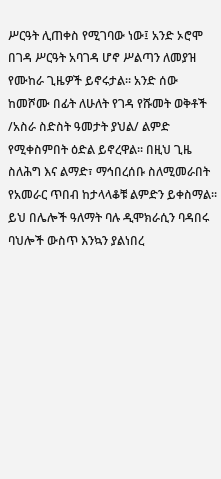ሥርዓት ሊጠቀስ የሚገባው ነው፤ አንድ ኦሮሞ በገዳ ሥርዓት አባገዳ ሆኖ ሥልጣን ለመያዝ የሙከራ ጊዜዎች ይኖሩታል፡፡ አንድ ሰው ከመሾሙ በፊት ለሁለት የገዳ የሹመት ወቅቶች /አስራ ስድስት ዓመታት ያህል/ ልምድ የሚቀስምበት ዕድል ይኖረዋል፡፡ በዚህ ጊዜ ስለሕግ እና ልማድ፣ ማኅበረሰቡ ስለሚመራበት የአመራር ጥበብ ከታላላቆቹ ልምድን ይቀስማል፡፡ ይህ በሌሎች ዓለማት ባሉ ዲሞክራሲን ባዳበሩ ባህሎች ውስጥ እንኳን ያልነበረ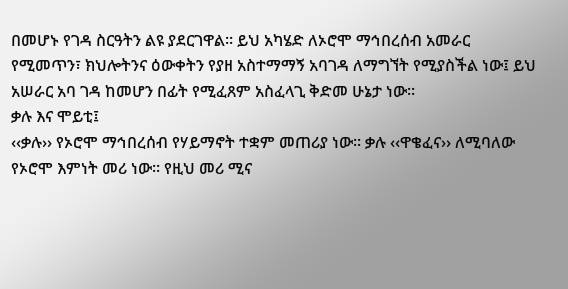በመሆኑ የገዳ ስርዓትን ልዩ ያደርገዋል፡፡ ይህ አካሄድ ለኦሮሞ ማኅበረሰብ አመራር የሚመጥን፣ ክህሎትንና ዕውቀትን የያዘ አስተማማኝ አባገዳ ለማግኘት የሚያስችል ነው፤ ይህ አሠራር አባ ገዳ ከመሆን በፊት የሚፈጸም አስፈላጊ ቅድመ ሁኔታ ነው፡፡
ቃሉ እና ሞይቲ፤
‹‹ቃሉ›› የኦሮሞ ማኅበረሰብ የሃይማኖት ተቋም መጠሪያ ነው፡፡ ቃሉ ‹‹ዋቄፈና›› ለሚባለው የኦሮሞ እምነት መሪ ነው፡፡ የዚህ መሪ ሚና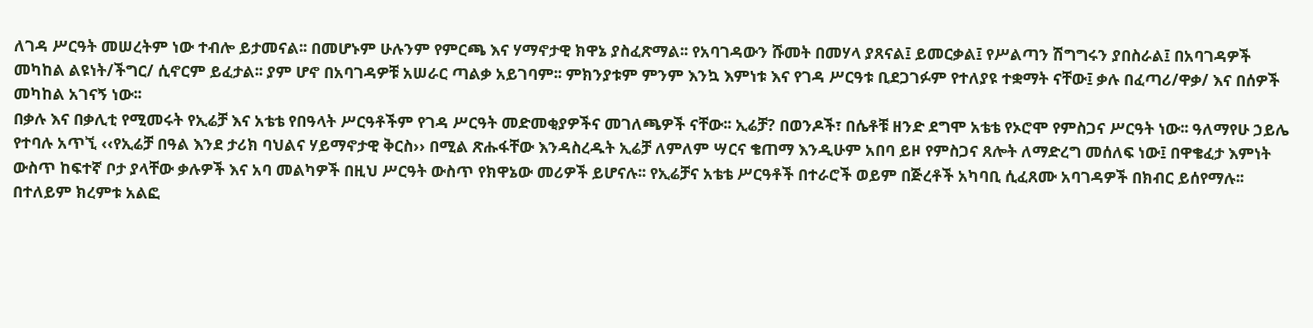ለገዳ ሥርዓት መሠረትም ነው ተብሎ ይታመናል፡፡ በመሆኑም ሁሉንም የምርጫ እና ሃማኖታዊ ክዋኔ ያስፈጽማል፡፡ የአባገዳውን ሹመት በመሃላ ያጸናል፤ ይመርቃል፤ የሥልጣን ሽግግሩን ያበስራል፤ በአባገዳዎች መካከል ልዩነት/ችግር/ ሲኖርም ይፈታል፡፡ ያም ሆኖ በአባገዳዎቹ አሠራር ጣልቃ አይገባም፡፡ ምክንያቱም ምንም እንኳ እምነቱ እና የገዳ ሥርዓቱ ቢደጋገፉም የተለያዩ ተቋማት ናቸው፤ ቃሉ በፈጣሪ/ዋቃ/ እና በሰዎች መካከል አገናኝ ነው፡፡
በቃሉ እና በቃሊቲ የሚመሩት የኢሬቻ እና አቴቴ የበዓላት ሥርዓቶችም የገዳ ሥርዓት መድመቂያዎችና መገለጫዎች ናቸው፡፡ ኢሬቻ? በወንዶች፣ በሴቶቹ ዘንድ ደግሞ አቴቴ የኦሮሞ የምስጋና ሥርዓት ነው፡፡ ዓለማየሁ ኃይሌ የተባሉ አጥኚ ‹‹የኢሬቻ በዓል እንደ ታሪክ ባህልና ሃይማኖታዊ ቅርስ›› በሚል ጽሑፋቸው እንዳስረዱት ኢሬቻ ለምለም ሣርና ቄጠማ እንዲሁም አበባ ይዞ የምስጋና ጸሎት ለማድረግ መሰለፍ ነው፤ በዋቄፈታ እምነት ውስጥ ከፍተኛ ቦታ ያላቸው ቃሉዎች እና አባ መልካዎች በዚህ ሥርዓት ውስጥ የክዋኔው መሪዎች ይሆናሉ፡፡ የኢሬቻና አቴቴ ሥርዓቶች በተራሮች ወይም በጅረቶች አካባቢ ሲፈጸሙ አባገዳዎች በክብር ይሰየማሉ፡፡ በተለይም ክረምቱ አልፎ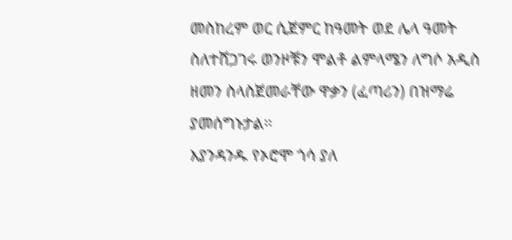መስከረም ወር ሲጀምር ከዓመት ወደ ሌላ ዓመት ስለተሸጋገሩ ወንዞቹን ሞልቶ ልምላሜን ለግሶ አዲስ ዘመን ስላስጀመራቸው ዋቃን (ፈጣሪን) በዝማሬ ያመሰግኑታል፡፡
እያንዳንዱ የኦሮሞ ጎሳ ያለ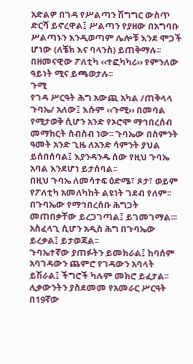አድልዎ በገዳ የሥልጣን ሽግግር ውስጥ ድርሻ ይኖረዋል፤ ሥልጣን የያዘው በአግባቡ ሥልጣኑን እንዲወጣም ሌሎቹ እንደ ሞጋች ሆነው (ለቼክ እና ባላንስ) ይጠቅማሉ፡፡ በዘመናዊው ፖለቲካ ‹‹ተፎካካሪ›› የምንለው ዓይነት ሚና ይጫወታሉ፡፡
ጉሚ
የገዳ ሥርዓት ሕግ አውጪ አካል /ጠቅላላ ጉባኤ/ አለው፤ እሱም ‹‹ጉሚ›› በመባል የሚታወቅ ሲሆን አንድ የኦሮሞ ማኅበረሰብ መማክርት ስብስብ ነው፡፡ ጉባኤው በስምንት ዓመት አንድ ጊዜ ለአንድ ሳምንት ያህል ይሰበሰባል፤ እያንዳንዱ ሰው የዚህ ጉባኤ አባል እንደሆነ ይታሰባል፡፡
በዚህ ጉባኤ ለመሳተፍ ዕድሜ፣ ጾታ፣ ወይም የፖለቲካ አመለካከት ልዩነት ገደብ የለም፡፡ በጉባኤው የማኅበረሰቡ ሕግጋት መጠበቃቸው ይረጋገጣል፤ ይገመገማል፡፡፡ አስፈላጊ ሲሆን አዲስ ሕግ በጉባኤው ይረቃል፤ ይታወጃል፡፡
ጉባኤተኛው ያጠፉትን ይመክራል፤ ከባሰም አባገዳውን ጨምሮ የገዳውን አባላት ይሽራል፤ ችግሮች ካሉም መክሮ ይፈታል፡፡
ሊቃውንትን ያስደመመ የአመራር ሥርዓት
በ19ኛው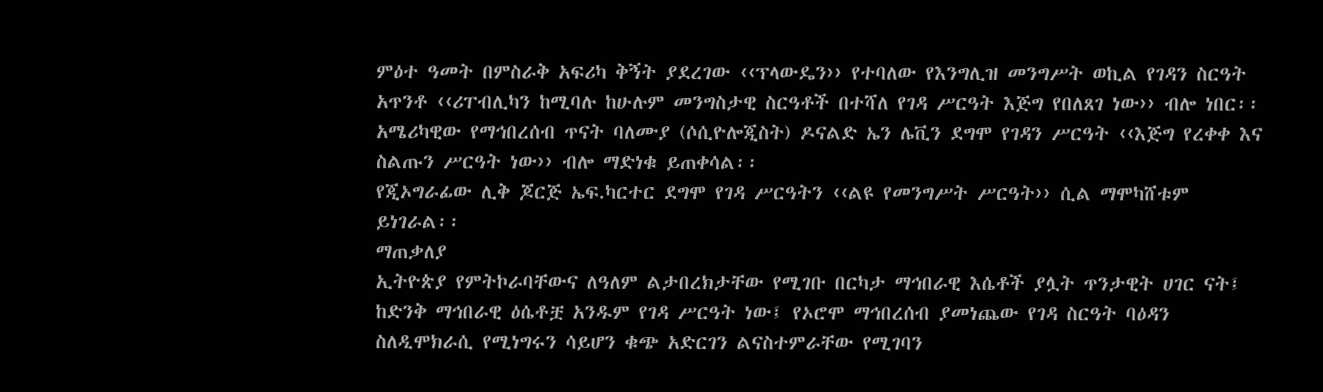ምዕተ ዓመት በምስራቅ አፍሪካ ቅኝት ያደረገው ‹‹ፕላውዴን›› የተባለው የእንግሊዝ መንግሥት ወኪል የገዳን ስርዓት አጥንቶ ‹‹ሪፐብሊካን ከሚባሉ ከሁሉም መንግስታዊ ስርዓቶች በተሻለ የገዳ ሥርዓት እጅግ የበለጸገ ነው›› ብሎ ነበር፡፡
አሜሪካዊው የማኅበረሰብ ጥናት ባለሙያ (ሶሲዮሎጂስት) ዶናልድ ኤን ሌቪን ደግሞ የገዳን ሥርዓት ‹‹እጅግ የረቀቀ እና ስልጡን ሥርዓት ነው›› ብሎ ማድነቁ ይጠቀሳል፡፡
የጂኦግራፊው ሊቅ ጆርጅ ኤፍ.ካርተር ደግሞ የገዳ ሥርዓትን ‹‹ልዩ የመንግሥት ሥርዓት›› ሲል ማሞካሸቱም ይነገራል፡፡
ማጠቃለያ
ኢትዮጵያ የምትኮራባቸውና ለዓለም ልታበረክታቸው የሚገቡ በርካታ ማኅበራዊ እሴቶች ያሏት ጥንታዊት ሀገር ናት፤ ከድንቅ ማኅበራዊ ዕሴቶቿ አንዱም የገዳ ሥርዓት ነው፤ የኦሮሞ ማኅበረሰብ ያመነጨው የገዳ ስርዓት ባዕዳን ስለዲሞክራሲ የሚነግሩን ሳይሆን ቁጭ አድርገን ልናስተምራቸው የሚገባን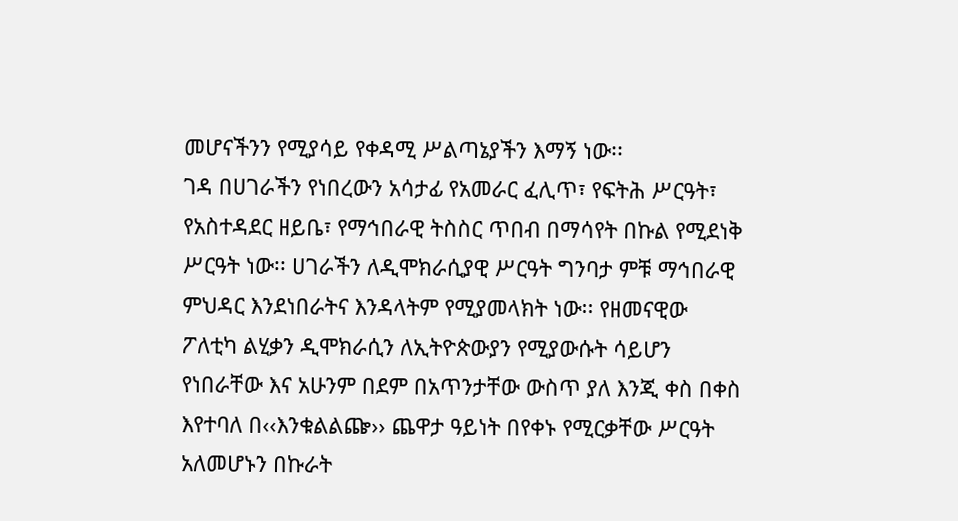መሆናችንን የሚያሳይ የቀዳሚ ሥልጣኔያችን እማኝ ነው፡፡
ገዳ በሀገራችን የነበረውን አሳታፊ የአመራር ፈሊጥ፣ የፍትሕ ሥርዓት፣ የአስተዳደር ዘይቤ፣ የማኅበራዊ ትስስር ጥበብ በማሳየት በኩል የሚደነቅ ሥርዓት ነው፡፡ ሀገራችን ለዲሞክራሲያዊ ሥርዓት ግንባታ ምቹ ማኅበራዊ ምህዳር እንደነበራትና እንዳላትም የሚያመላክት ነው፡፡ የዘመናዊው ፖለቲካ ልሂቃን ዲሞክራሲን ለኢትዮጵውያን የሚያውሱት ሳይሆን የነበራቸው እና አሁንም በደም በአጥንታቸው ውስጥ ያለ እንጂ ቀስ በቀስ እየተባለ በ‹‹እንቁልልጬ›› ጨዋታ ዓይነት በየቀኑ የሚርቃቸው ሥርዓት አለመሆኑን በኩራት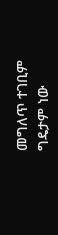መግለጥ ተገቢም ግዴታም ነው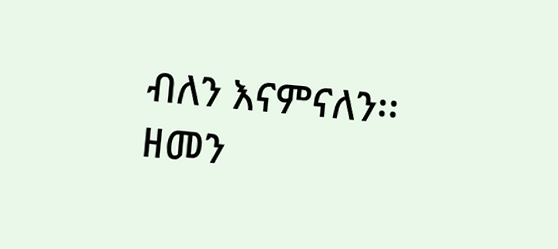ብለን እናምናለን፡፡
ዘመን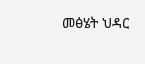መፅሄት ህዳር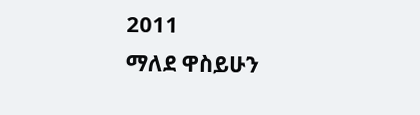2011
ማለደ ዋስይሁን